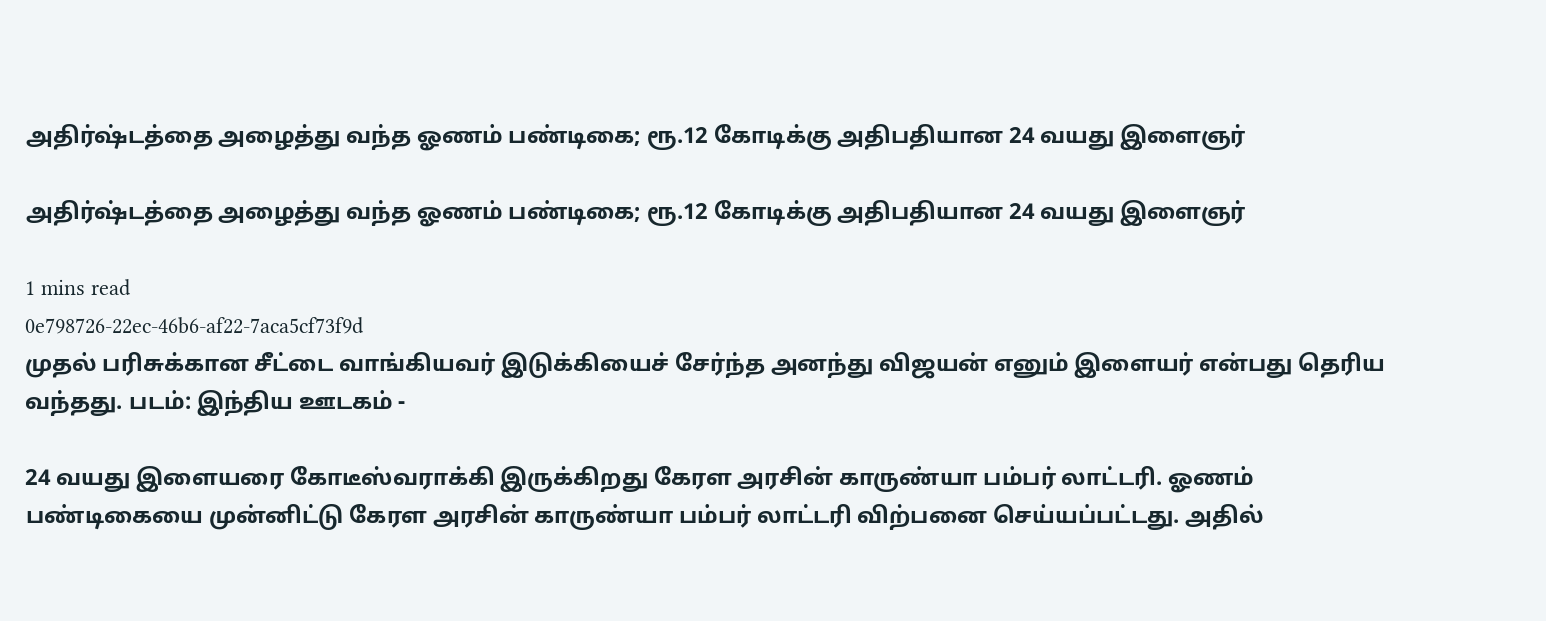அதிர்ஷ்டத்தை அழைத்து வந்த ஓணம் பண்டிகை; ரூ.12 கோடிக்கு அதிபதியான 24 வயது இளைஞர்

அதிர்ஷ்டத்தை அழைத்து வந்த ஓணம் பண்டிகை; ரூ.12 கோடிக்கு அதிபதியான 24 வயது இளைஞர்

1 mins read
0e798726-22ec-46b6-af22-7aca5cf73f9d
முதல் பரிசுக்கான சீட்டை வாங்கியவர் இடுக்கியைச் சேர்ந்த அனந்து விஜயன் எனும் இளையர் என்பது தெரிய வந்தது. படம்: இந்திய ஊடகம் -

24 வயது இளையரை கோடீஸ்வராக்கி இருக்கிறது கேரள அரசின் காருண்யா பம்பர் லாட்டரி. ஓணம் பண்டிகையை முன்னிட்டு கேரள அரசின் காருண்யா பம்பர் லாட்டரி விற்பனை செய்யப்பட்டது. அதில்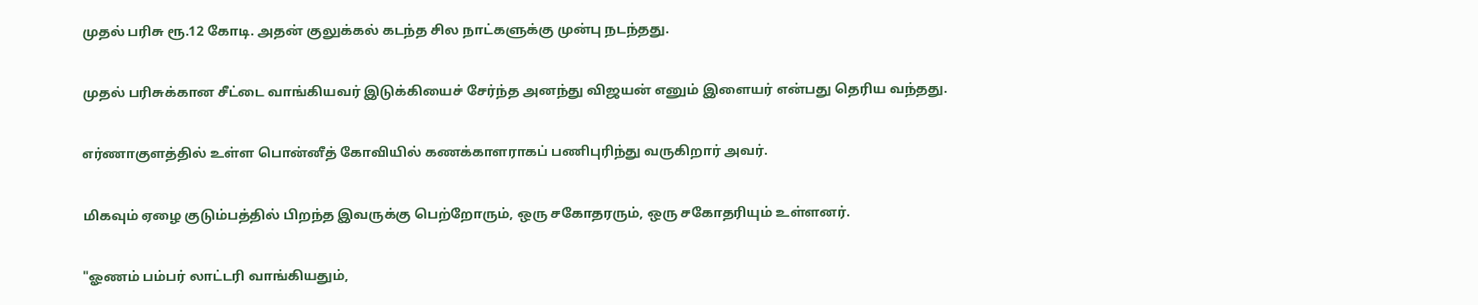முதல் பரிசு ரூ.12 கோடி. அதன் குலுக்கல் கடந்த சில நாட்களுக்கு முன்பு நடந்தது.

முதல் பரிசுக்கான சீட்டை வாங்கியவர் இடுக்கியைச் சேர்ந்த அனந்து விஜயன் எனும் இளையர் என்பது தெரிய வந்தது.

எர்ணாகுளத்தில் உள்ள பொன்னீத் கோவியில் கணக்காளராகப் பணிபுரிந்து வருகிறார் அவர்.

மிகவும் ஏழை குடும்பத்தில் பிறந்த இவருக்கு பெற்றோரும், ஒரு சகோதரரும், ஒரு சகோதரியும் உள்ளனர்.

"ஓணம் பம்பர் லாட்டரி வாங்கியதும்,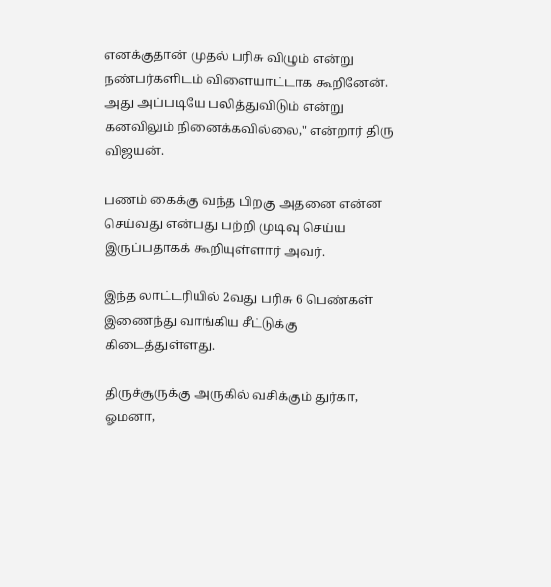எனக்குதான் முதல் பரிசு விழும் என்று நண்பர்களிடம் விளையாட்டாக கூறினேன். அது அப்படியே பலித்துவிடும் என்று கனவிலும் நினைக்கவில்லை," என்றார் திரு விஜயன்.

பணம் கைக்கு வந்த பிறகு அதனை என்ன செய்வது என்பது பற்றி முடிவு செய்ய இருப்பதாகக் கூறியுள்ளார் அவர்.

இந்த லாட்டரியில் 2வது பரிசு 6 பெண்கள் இணைந்து வாங்கிய சீட்டுக்கு கிடைத்துள்ளது.

திருச்சூருக்கு அருகில் வசிக்கும் துர்கா, ஓமனா,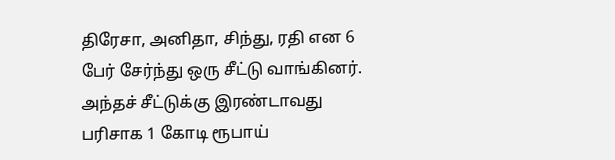திரேசா, அனிதா, சிந்து, ரதி என 6 பேர் சேர்ந்து ஒரு சீட்டு வாங்கினர். அந்தச் சீட்டுக்கு இரண்டாவது பரிசாக 1 கோடி ரூபாய்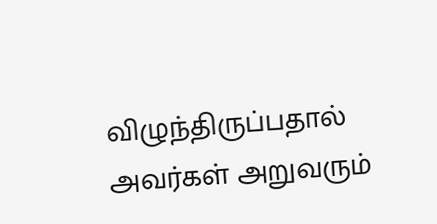விழுந்திருப்பதால் அவர்கள் அறுவரும்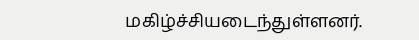மகிழ்ச்சியடைந்துள்ளனர்.